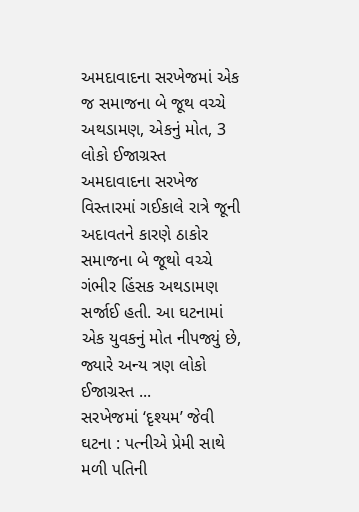અમદાવાદના સરખેજમાં એક જ સમાજના બે જૂથ વચ્ચે અથડામણ, એકનું મોત, 3 લોકો ઈજાગ્રસ્ત
અમદાવાદના સરખેજ વિસ્તારમાં ગઈકાલે રાત્રે જૂની અદાવતને કારણે ઠાકોર સમાજના બે જૂથો વચ્ચે ગંભીર હિંસક અથડામણ સર્જાઈ હતી. આ ઘટનામાં એક યુવકનું મોત નીપજ્યું છે, જ્યારે અન્ય ત્રણ લોકો ઈજાગ્રસ્ત ...
સરખેજમાં ‘દૃશ્યમ’ જેવી ઘટના : પત્નીએ પ્રેમી સાથે મળી પતિની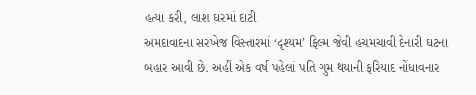હત્યા કરી, લાશ ઘરમાં દાટી
અમદાવાદના સરખેજ વિસ્તારમાં ‘દૃશ્યમ’ ફિલ્મ જેવી હચમચાવી દેનારી ઘટના બહાર આવી છે. અહીં એક વર્ષ પહેલાં પતિ ગુમ થયાની ફરિયાદ નોંધાવનાર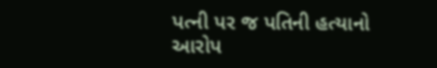પત્ની પર જ પતિની હત્યાનો આરોપ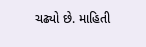ચઢ્યો છે. માહિતી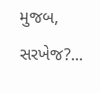મુજબ, સરખેજ?...